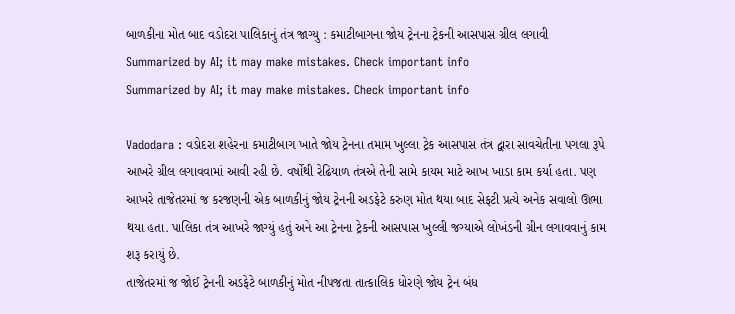બાળકીના મોત બાદ વડોદરા પાલિકાનું તંત્ર જાગ્યુ : કમાટીબાગના જોય ટ્રેનના ટ્રેકની આસપાસ ગ્રીલ લગાવી
Summarized by AI; it may make mistakes. Check important info
Summarized by AI; it may make mistakes. Check important info

Vadodara : વડોદરા શહેરના કમાટીબાગ ખાતે જોય ટ્રેનના તમામ ખુલ્લા ટ્રેક આસપાસ તંત્ર દ્વારા સાવચેતીના પગલા રૂપે આખરે ગ્રીલ લગાવવામાં આવી રહી છે. વર્ષોથી રેઢિયાળ તંત્રએ તેની સામે કાયમ માટે આખ ખાડા કામ કર્યા હતા. પણ આખરે તાજેતરમાં જ કરજણની એક બાળકીનું જોય ટ્રેનની અડફેટે કરુણ મોત થયા બાદ સેફટી પ્રત્યે અનેક સવાલો ઊભા થયા હતા. પાલિકા તંત્ર આખરે જાગ્યું હતું અને આ ટ્રેનના ટ્રેકની આસપાસ ખુલ્લી જગ્યાએ લોખંડની ગ્રીન લગાવવાનું કામ શરૂ કરાયું છે.
તાજેતરમાં જ જોઈ ટ્રેનની અડફેટે બાળકીનું મોત નીપજતા તાત્કાલિક ધોરણે જોય ટ્રેન બંધ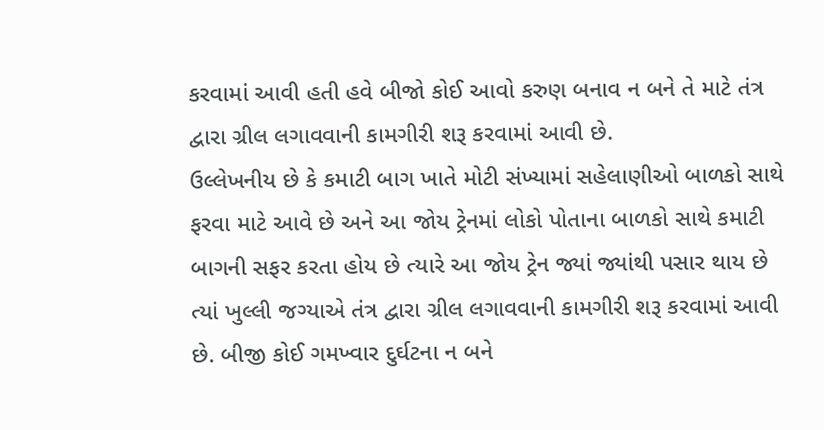કરવામાં આવી હતી હવે બીજો કોઈ આવો કરુણ બનાવ ન બને તે માટે તંત્ર દ્વારા ગ્રીલ લગાવવાની કામગીરી શરૂ કરવામાં આવી છે.
ઉલ્લેખનીય છે કે કમાટી બાગ ખાતે મોટી સંખ્યામાં સહેલાણીઓ બાળકો સાથે ફરવા માટે આવે છે અને આ જોય ટ્રેનમાં લોકો પોતાના બાળકો સાથે કમાટી બાગની સફર કરતા હોય છે ત્યારે આ જોય ટ્રેન જ્યાં જ્યાંથી પસાર થાય છે ત્યાં ખુલ્લી જગ્યાએ તંત્ર દ્વારા ગ્રીલ લગાવવાની કામગીરી શરૂ કરવામાં આવી છે. બીજી કોઈ ગમખ્વાર દુર્ઘટના ન બને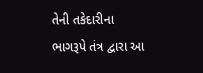તેની તકેદારીના ભાગરૂપે તંત્ર દ્વારા આ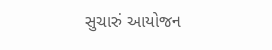સુચારું આયોજન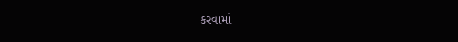કરવામાં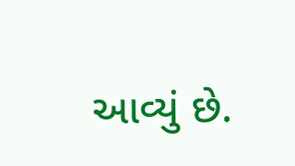આવ્યું છે.